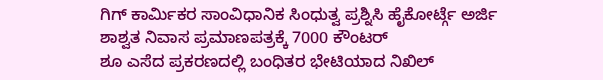ಗಿಗ್ ಕಾರ್ಮಿಕರ ಸಾಂವಿಧಾನಿಕ ಸಿಂಧುತ್ವ ಪ್ರಶ್ನಿಸಿ ಹೈಕೋರ್ಟ್ಗೆ ಅರ್ಜಿ
ಶಾಶ್ವತ ನಿವಾಸ ಪ್ರಮಾಣಪತ್ರಕ್ಕೆ 7000 ಕೌಂಟರ್
ಶೂ ಎಸೆದ ಪ್ರಕರಣದಲ್ಲಿ ಬಂಧಿತರ ಭೇಟಿಯಾದ ನಿಖಿಲ್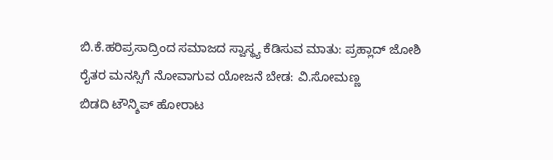ಬಿ.ಕೆ.ಹರಿಪ್ರಸಾದ್ರಿಂದ ಸಮಾಜದ ಸ್ವಾಸ್ಥ್ಯ ಕೆಡಿಸುವ ಮಾತು: ಪ್ರಹ್ಲಾದ್ ಜೋಶಿ
ರೈತರ ಮನಸ್ಸಿಗೆ ನೋವಾಗುವ ಯೋಜನೆ ಬೇಡ: ವಿ.ಸೋಮಣ್ಣ
ಬಿಡದಿ ಟೌನ್ಶಿಪ್ ಹೋರಾಟ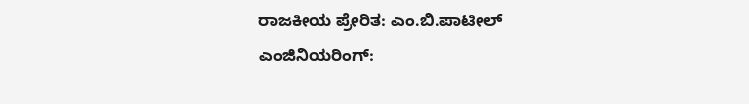ರಾಜಕೀಯ ಪ್ರೇರಿತ: ಎಂ.ಬಿ.ಪಾಟೀಲ್
ಎಂಜಿನಿಯರಿಂಗ್: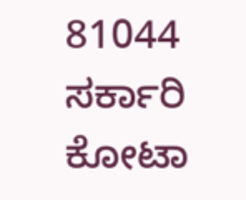81044 ಸರ್ಕಾರಿ ಕೋಟಾ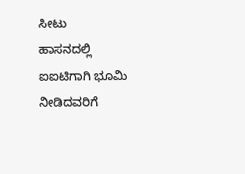ಸೀಟು
ಹಾಸನದಲ್ಲಿ ಐಐಟಿಗಾಗಿ ಭೂಮಿ ನೀಡಿದವರಿಗೆ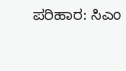ಪರಿಹಾರ: ಸಿಎಂ